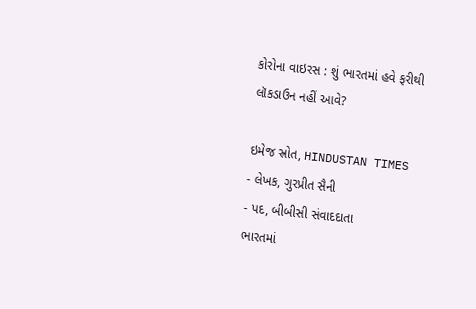કોરોના વાઇરસ : શું ભારતમાં હવે ફરીથી લૉકડાઉન નહીં આવે?

ઇમેજ સ્રોત, HINDUSTAN TIMES
- લેખક, ગુરપ્રીત સૈની
- પદ, બીબીસી સંવાદદાતા
ભારતમાં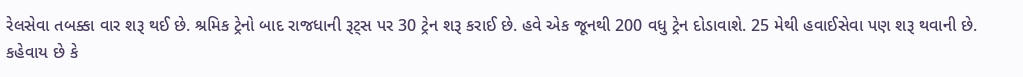રેલસેવા તબક્કા વાર શરૂ થઈ છે. શ્રમિક ટ્રેનો બાદ રાજધાની રૂટ્સ પર 30 ટ્રેન શરૂ કરાઈ છે. હવે એક જૂનથી 200 વધુ ટ્રેન દોડાવાશે. 25 મેથી હવાઈસેવા પણ શરૂ થવાની છે.
કહેવાય છે કે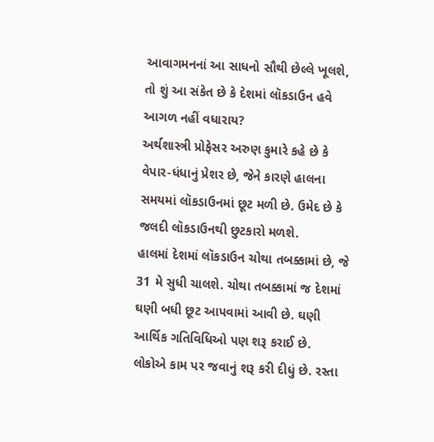આવાગમનનાં આ સાધનો સૌથી છેલ્લે ખૂલશે, તો શું આ સંકેત છે કે દેશમાં લૉકડાઉન હવે આગળ નહીં વધારાય?
અર્થશાસ્ત્રી પ્રોફેસર અરુણ કુમારે કહે છે કે વેપાર-ધંધાનું પ્રેશર છે, જેને કારણે હાલના સમયમાં લૉકડાઉનમાં છૂટ મળી છે. ઉમેદ છે કે જલદી લૉકડાઉનથી છુટકારો મળશે.
હાલમાં દેશમાં લૉકડાઉન ચોથા તબક્કામાં છે, જે 31 મે સુધી ચાલશે. ચોથા તબક્કામાં જ દેશમાં ઘણી બધી છૂટ આપવામાં આવી છે. ઘણી આર્થિક ગતિવિધિઓ પણ શરૂ કરાઈ છે.
લોકોએ કામ પર જવાનું શરૂ કરી દીધું છે. રસ્તા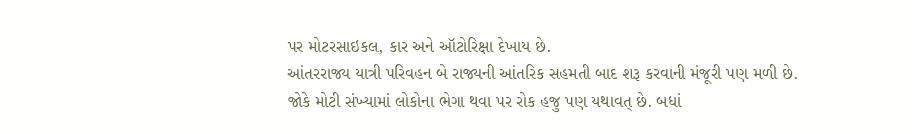પર મોટરસાઇકલ, કાર અને ઑટોરિક્ષા દેખાય છે.
આંતરરાજ્ય યાત્રી પરિવહન બે રાજ્યની આંતરિક સહમતી બાદ શરૂ કરવાની મંજૂરી પણ મળી છે.
જોકે મોટી સંખ્યામાં લોકોના ભેગા થવા પર રોક હજુ પણ યથાવત્ છે. બધાં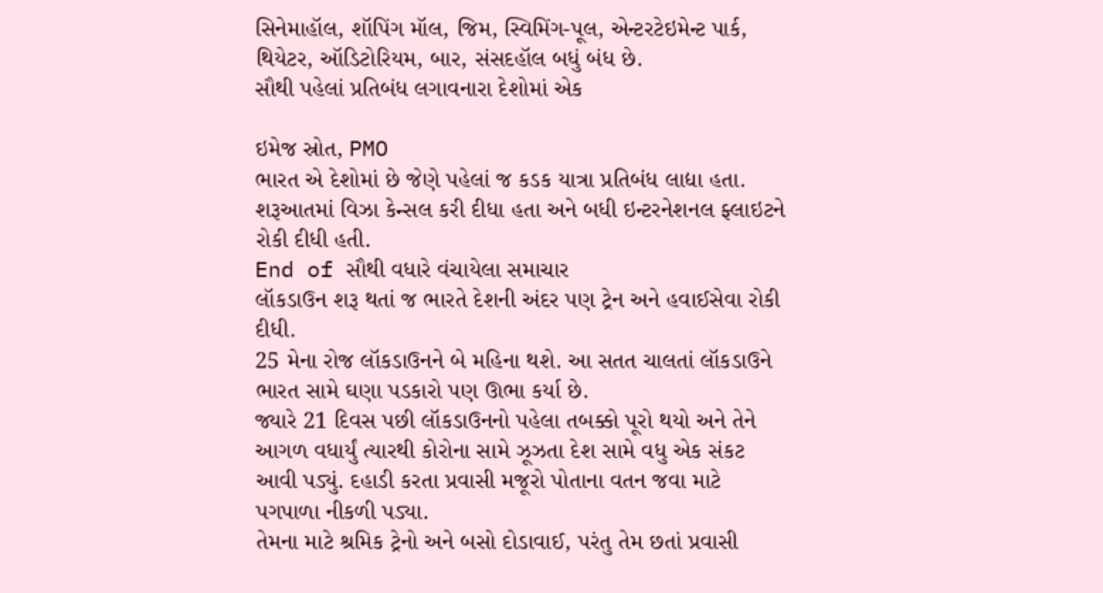સિનેમાહૉલ, શૉપિંગ મૉલ, જિમ, સ્વિમિંગ-પૂલ, એન્ટરટેઇમેન્ટ પાર્ક, થિયેટર, ઑડિટોરિયમ, બાર, સંસદહૉલ બધું બંધ છે.
સૌથી પહેલાં પ્રતિબંધ લગાવનારા દેશોમાં એક

ઇમેજ સ્રોત, PMO
ભારત એ દેશોમાં છે જેણે પહેલાં જ કડક યાત્રા પ્રતિબંધ લાદ્યા હતા. શરૂઆતમાં વિઝા કેન્સલ કરી દીધા હતા અને બધી ઇન્ટરનેશનલ ફ્લાઇટને રોકી દીધી હતી.
End of સૌથી વધારે વંચાયેલા સમાચાર
લૉકડાઉન શરૂ થતાં જ ભારતે દેશની અંદર પણ ટ્રેન અને હવાઈસેવા રોકી દીધી.
25 મેના રોજ લૉકડાઉનને બે મહિના થશે. આ સતત ચાલતાં લૉકડાઉને ભારત સામે ઘણા પડકારો પણ ઊભા કર્યા છે.
જ્યારે 21 દિવસ પછી લૉકડાઉનનો પહેલા તબક્કો પૂરો થયો અને તેને આગળ વધાર્યું ત્યારથી કોરોના સામે ઝૂઝતા દેશ સામે વધુ એક સંકટ આવી પડ્યું. દહાડી કરતા પ્રવાસી મજૂરો પોતાના વતન જવા માટે પગપાળા નીકળી પડ્યા.
તેમના માટે શ્રમિક ટ્રેનો અને બસો દોડાવાઈ, પરંતુ તેમ છતાં પ્રવાસી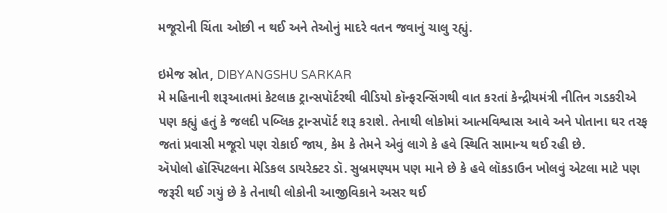મજૂરોની ચિંતા ઓછી ન થઈ અને તેઓનું માદરે વતન જવાનું ચાલુ રહ્યું.

ઇમેજ સ્રોત, DIBYANGSHU SARKAR
મે મહિનાની શરૂઆતમાં કેટલાક ટ્રાન્સપૉર્ટરથી વીડિયો કૉન્ફરન્સિંગથી વાત કરતાં કેન્દ્રીયમંત્રી નીતિન ગડકરીએ પણ કહ્યું હતું કે જલદી પબ્લિક ટ્રાન્સપૉર્ટ શરૂ કરાશે. તેનાથી લોકોમાં આત્મવિશ્વાસ આવે અને પોતાના ઘર તરફ જતાં પ્રવાસી મજૂરો પણ રોકાઈ જાય, કેમ કે તેમને એવું લાગે કે હવે સ્થિતિ સામાન્ય થઈ રહી છે.
ઍપોલો હૉસ્પિટલના મેડિકલ ડાયરેક્ટર ડૉ. સુબ્રમણ્યમ પણ માને છે કે હવે લૉકડાઉન ખોલવું એટલા માટે પણ જરૂરી થઈ ગયું છે કે તેનાથી લોકોની આજીવિકાને અસર થઈ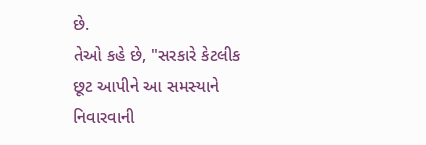છે.
તેઓ કહે છે, "સરકારે કેટલીક છૂટ આપીને આ સમસ્યાને નિવારવાની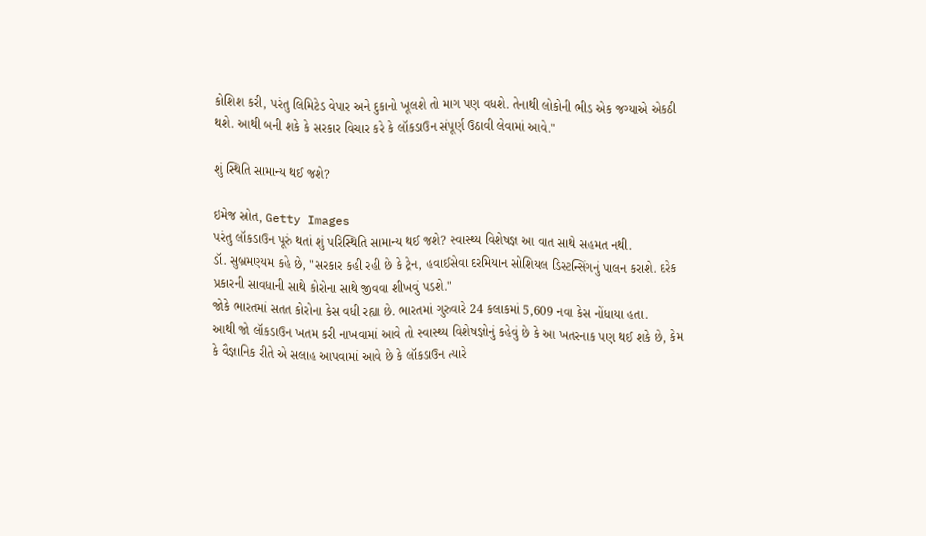કોશિશ કરી, પરંતુ લિમિટેડ વેપાર અને દુકાનો ખૂલશે તો માગ પણ વધશે. તેનાથી લોકોની ભીડ એક જગ્યાએ એકઠી થશે. આથી બની શકે કે સરકાર વિચાર કરે કે લૉકડાઉન સંપૂર્ણ ઉઠાવી લેવામાં આવે."

શું સ્થિતિ સામાન્ય થઈ જશે?

ઇમેજ સ્રોત, Getty Images
પરંતુ લૉકડાઉન પૂરું થતાં શું પરિસ્થિતિ સામાન્ય થઈ જશે? સ્વાસ્થ્ય વિશેષજ્ઞ આ વાત સાથે સહમત નથી.
ડૉ. સુબ્રમણ્યમ કહે છે, "સરકાર કહી રહી છે કે ટ્રેન, હવાઈસેવા દરમિયાન સોશિયલ ડિસ્ટન્સિંગનું પાલન કરાશે. દરેક પ્રકારની સાવધાની સાથે કોરોના સાથે જીવવા શીખવું પડશે."
જોકે ભારતમાં સતત કોરોના કેસ વધી રહ્યા છે. ભારતમાં ગુરુવારે 24 કલાકમાં 5,609 નવા કેસ નોંધાયા હતા.
આથી જો લૉકડાઉન ખતમ કરી નાખવામાં આવે તો સ્વાસ્થ્ય વિશેષજ્ઞોનું કહેવું છે કે આ ખતરનાક પણ થઈ શકે છે, કેમ કે વૈજ્ઞાનિક રીતે એ સલાહ આપવામાં આવે છે કે લૉકડાઉન ત્યારે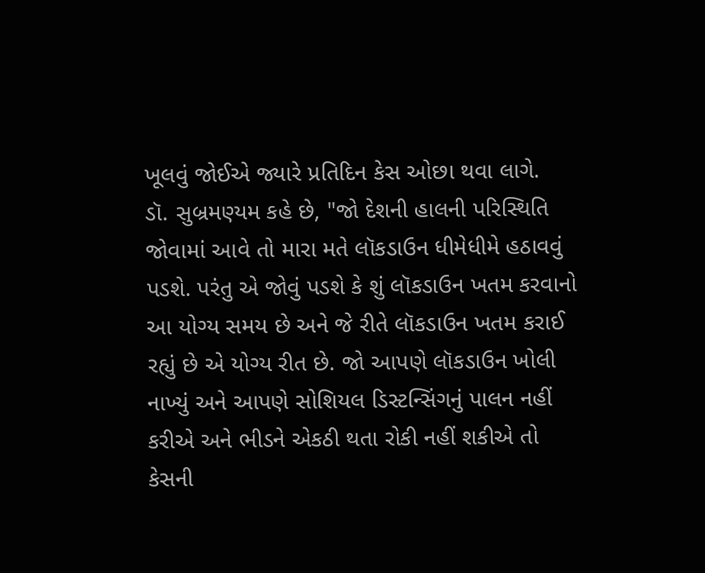ખૂલવું જોઈએ જ્યારે પ્રતિદિન કેસ ઓછા થવા લાગે.
ડૉ. સુબ્રમણ્યમ કહે છે, "જો દેશની હાલની પરિસ્થિતિ જોવામાં આવે તો મારા મતે લૉકડાઉન ધીમેધીમે હઠાવવું પડશે. પરંતુ એ જોવું પડશે કે શું લૉકડાઉન ખતમ કરવાનો આ યોગ્ય સમય છે અને જે રીતે લૉકડાઉન ખતમ કરાઈ રહ્યું છે એ યોગ્ય રીત છે. જો આપણે લૉકડાઉન ખોલી નાખ્યું અને આપણે સોશિયલ ડિસ્ટન્સિંગનું પાલન નહીં કરીએ અને ભીડને એકઠી થતા રોકી નહીં શકીએ તો કેસની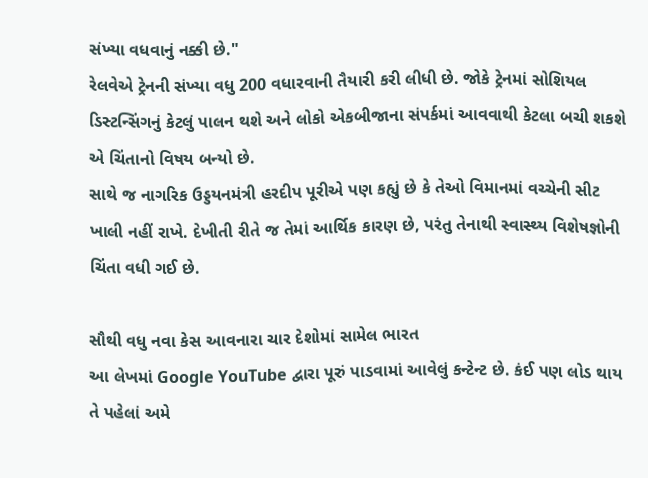સંખ્યા વધવાનું નક્કી છે."
રેલવેએ ટ્રેનની સંખ્યા વધુ 200 વધારવાની તૈયારી કરી લીધી છે. જોકે ટ્રેનમાં સોશિયલ ડિસ્ટન્સિંગનું કેટલું પાલન થશે અને લોકો એકબીજાના સંપર્કમાં આવવાથી કેટલા બચી શકશે એ ચિંતાનો વિષય બન્યો છે.
સાથે જ નાગરિક ઉડ્ડયનમંત્રી હરદીપ પૂરીએ પણ કહ્યું છે કે તેઓ વિમાનમાં વચ્ચેની સીટ ખાલી નહીં રાખે. દેખીતી રીતે જ તેમાં આર્થિક કારણ છે, પરંતુ તેનાથી સ્વાસ્થ્ય વિશેષજ્ઞોની ચિંતા વધી ગઈ છે.

સૌથી વધુ નવા કેસ આવનારા ચાર દેશોમાં સામેલ ભારત
આ લેખમાં Google YouTube દ્વારા પૂરું પાડવામાં આવેલું કન્ટેન્ટ છે. કંઈ પણ લોડ થાય તે પહેલાં અમે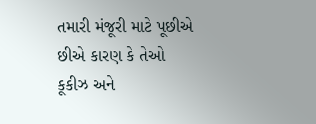તમારી મંજૂરી માટે પૂછીએ છીએ કારણ કે તેઓ કૂકીઝ અને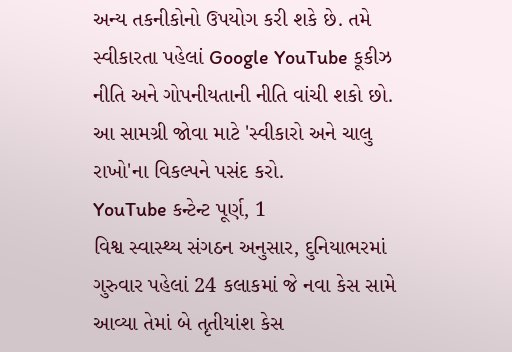અન્ય તકનીકોનો ઉપયોગ કરી શકે છે. તમે સ્વીકારતા પહેલાં Google YouTube કૂકીઝ નીતિ અને ગોપનીયતાની નીતિ વાંચી શકો છો. આ સામગ્રી જોવા માટે 'સ્વીકારો અને ચાલુ રાખો'ના વિકલ્પને પસંદ કરો.
YouTube કન્ટેન્ટ પૂર્ણ, 1
વિશ્વ સ્વાસ્થ્ય સંગઠન અનુસાર, દુનિયાભરમાં ગુરુવાર પહેલાં 24 કલાકમાં જે નવા કેસ સામે આવ્યા તેમાં બે તૃતીયાંશ કેસ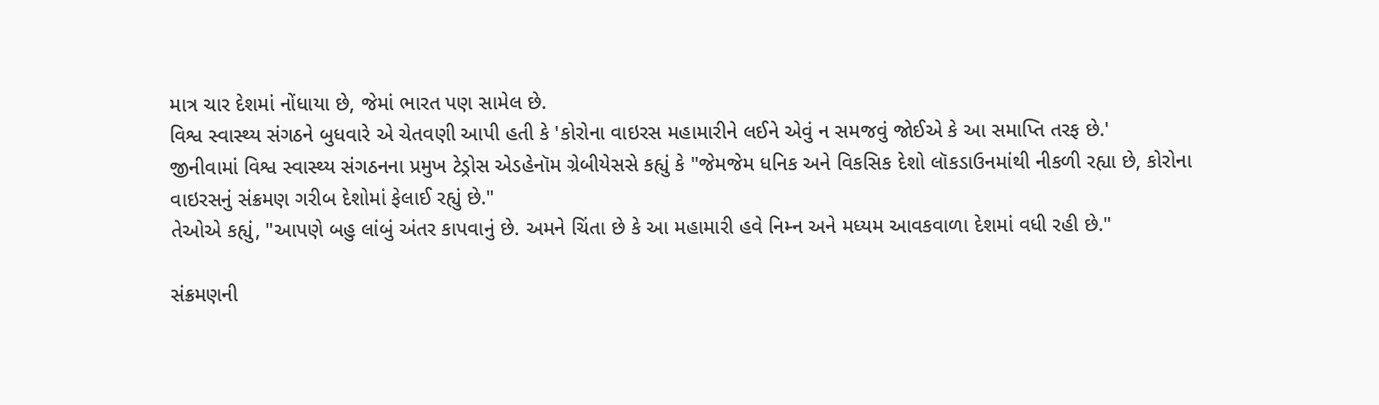માત્ર ચાર દેશમાં નોંધાયા છે, જેમાં ભારત પણ સામેલ છે.
વિશ્વ સ્વાસ્થ્ય સંગઠને બુધવારે એ ચેતવણી આપી હતી કે 'કોરોના વાઇરસ મહામારીને લઈને એવું ન સમજવું જોઈએ કે આ સમાપ્તિ તરફ છે.'
જીનીવામાં વિશ્વ સ્વાસ્થ્ય સંગઠનના પ્રમુખ ટેડ્રોસ એડહેનૉમ ગ્રેબીયેસસે કહ્યું કે "જેમજેમ ધનિક અને વિકસિક દેશો લૉકડાઉનમાંથી નીકળી રહ્યા છે, કોરોના વાઇરસનું સંક્રમણ ગરીબ દેશોમાં ફેલાઈ રહ્યું છે."
તેઓએ કહ્યું, "આપણે બહુ લાંબું અંતર કાપવાનું છે. અમને ચિંતા છે કે આ મહામારી હવે નિમ્ન અને મધ્યમ આવકવાળા દેશમાં વધી રહી છે."

સંક્રમણની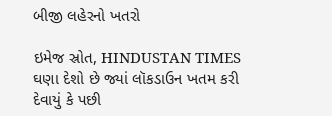બીજી લહેરનો ખતરો

ઇમેજ સ્રોત, HINDUSTAN TIMES
ઘણા દેશો છે જ્યાં લૉકડાઉન ખતમ કરી દેવાયું કે પછી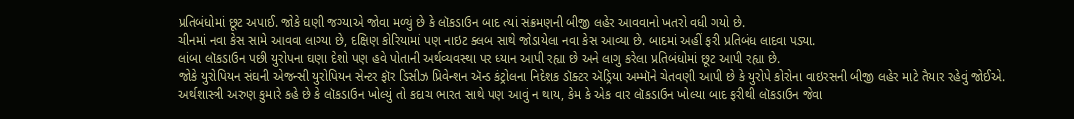પ્રતિબંધોમાં છૂટ અપાઈ. જોકે ઘણી જગ્યાએ જોવા મળ્યું છે કે લૉકડાઉન બાદ ત્યાં સંક્રમણની બીજી લહેર આવવાનો ખતરો વધી ગયો છે.
ચીનમાં નવા કેસ સામે આવવા લાગ્યા છે, દક્ષિણ કોરિયામાં પણ નાઇટ ક્લબ સાથે જોડાયેલા નવા કેસ આવ્યા છે. બાદમાં અહીં ફરી પ્રતિબંધ લાદવા પડ્યા.
લાંબા લૉકડાઉન પછી યુરોપના ઘણા દેશો પણ હવે પોતાની અર્થવ્યવસ્થા પર ધ્યાન આપી રહ્યા છે અને લાગુ કરેલા પ્રતિબંધોમાં છૂટ આપી રહ્યા છે.
જોકે યુરોપિયન સંઘની એજન્સી યુરોપિયન સેન્ટર ફૉર ડિસીઝ પ્રિવેન્શન ઍન્ડ કંટ્રોલના નિદેશક ડૉક્ટર ઍડ્રિયા અમ્મૉને ચેતવણી આપી છે કે યુરોપે કોરોના વાઇરસની બીજી લહેર માટે તૈયાર રહેવું જોઈએ.
અર્થશાસ્ત્રી અરુણ કુમારે કહે છે કે લૉકડાઉન ખોલ્યું તો કદાચ ભારત સાથે પણ આવું ન થાય, કેમ કે એક વાર લૉકડાઉન ખોલ્યા બાદ ફરીથી લૉકડાઉન જેવા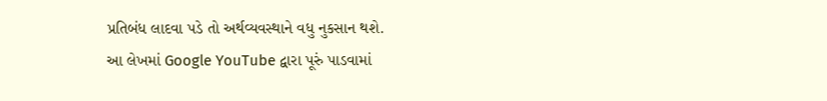પ્રતિબંધ લાદવા પડે તો અર્થવ્યવસ્થાને વધુ નુકસાન થશે.
આ લેખમાં Google YouTube દ્વારા પૂરું પાડવામાં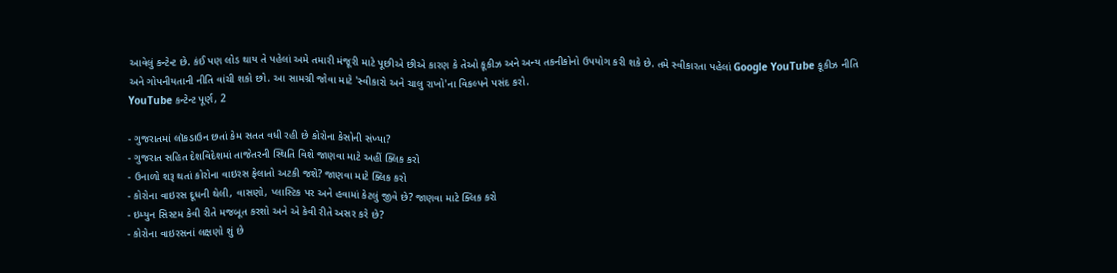આવેલું કન્ટેન્ટ છે. કંઈ પણ લોડ થાય તે પહેલાં અમે તમારી મંજૂરી માટે પૂછીએ છીએ કારણ કે તેઓ કૂકીઝ અને અન્ય તકનીકોનો ઉપયોગ કરી શકે છે. તમે સ્વીકારતા પહેલાં Google YouTube કૂકીઝ નીતિ અને ગોપનીયતાની નીતિ વાંચી શકો છો. આ સામગ્રી જોવા માટે 'સ્વીકારો અને ચાલુ રાખો'ના વિકલ્પને પસંદ કરો.
YouTube કન્ટેન્ટ પૂર્ણ, 2

- ગુજરાતમાં લૉકડાઉન છતાં કેમ સતત વધી રહી છે કોરોના કેસોની સંખ્યા?
- ગુજરાત સહિત દેશવિદેશમાં તાજેતરની સ્થિતિ વિશે જાણવા માટે અહીં ક્લિક કરો
- ઉનાળો શરૂ થતાં કોરોના વાઇરસ ફેલાતો અટકી જશે? જાણવા માટે ક્લિક કરો
- કોરોના વાઇરસ દૂધની થેલી, વાસણો, પ્લાસ્ટિક પર અને હવામાં કેટલું જીવે છે? જાણવા માટે ક્લિક કરો
- ઇમ્યુન સિસ્ટમ કેવી રીતે મજબૂત કરશો અને એ કેવી રીતે અસર કરે છે?
- કોરોના વાઇરસનાં લક્ષણો શું છે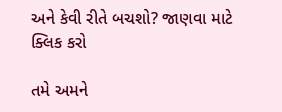અને કેવી રીતે બચશો? જાણવા માટે ક્લિક કરો

તમે અમને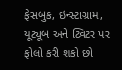ફેસબુક, ઇન્સ્ટાગ્રામ, યૂટ્યૂબ અને ટ્વિટર પર ફોલો કરી શકો છો